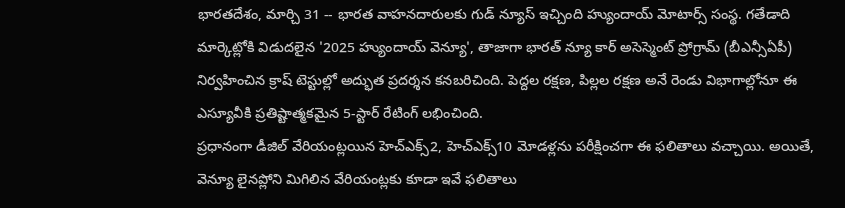భారతదేశం, మార్చి 31 -- భారత వాహనదారులకు గుడ్ న్యూస్ ఇచ్చింది హ్యుందాయ్ మోటార్స్ సంస్థ. గతేడాది మార్కెట్లోకి విడుదలైన '2025 హ్యుందాయ్ వెన్యూ', తాజాగా భారత్ న్యూ కార్ అసెస్మెంట్ ప్రోగ్రామ్ (బీఎన్సీఏపీ) నిర్వహించిన క్రాష్ టెస్టుల్లో అద్భుత ప్రదర్శన కనబరిచింది. పెద్దల రక్షణ, పిల్లల రక్షణ అనే రెండు విభాగాల్లోనూ ఈ ఎస్యూవీకి ప్రతిష్టాత్మకమైన 5-స్టార్ రేటింగ్ లభించింది.
ప్రధానంగా డీజిల్ వేరియంట్లయిన హెచ్ఎక్స్2, హెచ్ఎక్స్10 మోడళ్లను పరీక్షించగా ఈ ఫలితాలు వచ్చాయి. అయితే, వెన్యూ లైనప్లోని మిగిలిన వేరియంట్లకు కూడా ఇవే ఫలితాలు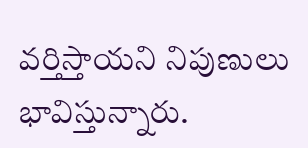వర్తిస్తాయని నిపుణులు భావిస్తున్నారు.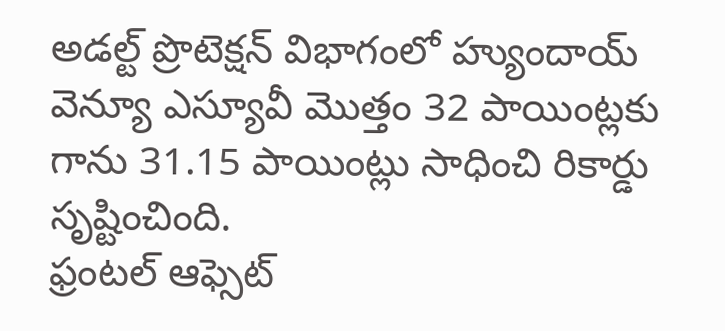అడల్ట్ ప్రొటెక్షన్ విభాగంలో హ్యుందాయ్ వెన్యూ ఎస్యూవీ మొత్తం 32 పాయింట్లకు గాను 31.15 పాయింట్లు సాధించి రికార్డు సృష్టించింది.
ఫ్రంటల్ ఆఫ్సెట్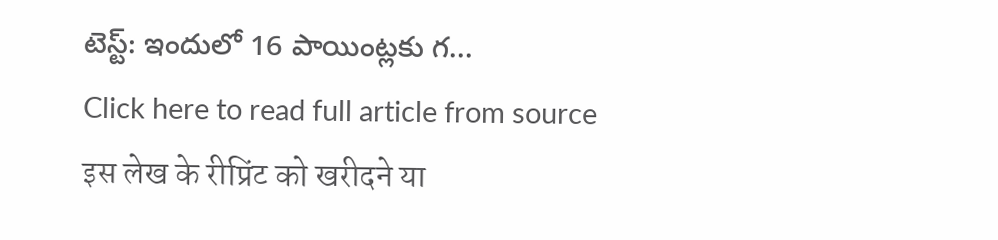టెస్ట్: ఇందులో 16 పాయింట్లకు గ...
Click here to read full article from source
इस लेख के रीप्रिंट को खरीदने या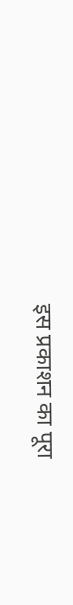इस प्रकाशन का पूरा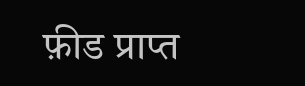फ़ीड प्राप्त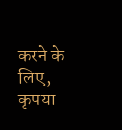करने के लिए, कृपया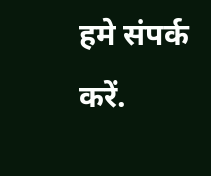हमे संपर्क करें.